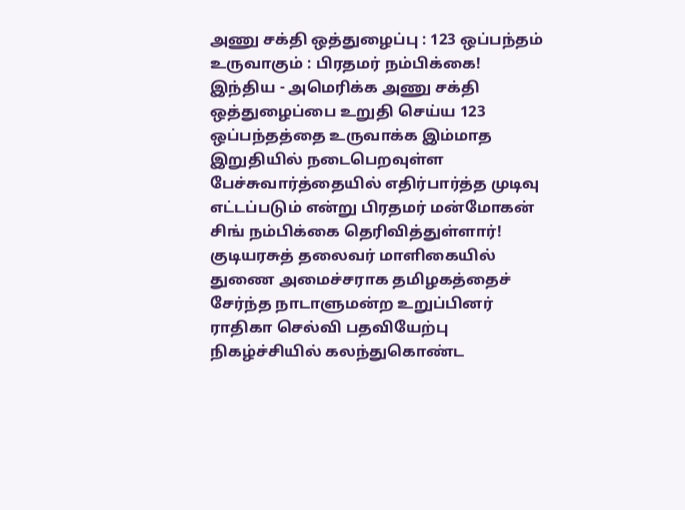அணு சக்தி ஒத்துழைப்பு : 123 ஒப்பந்தம் உருவாகும் : பிரதமர் நம்பிக்கை!
இந்திய - அமெரிக்க அணு சக்தி ஒத்துழைப்பை உறுதி செய்ய 123 ஒப்பந்தத்தை உருவாக்க இம்மாத இறுதியில் நடைபெறவுள்ள பேச்சுவார்த்தையில் எதிர்பார்த்த முடிவு எட்டப்படும் என்று பிரதமர் மன்மோகன் சிங் நம்பிக்கை தெரிவித்துள்ளார்!
குடியரசுத் தலைவர் மாளிகையில் துணை அமைச்சராக தமிழகத்தைச் சேர்ந்த நாடாளுமன்ற உறுப்பினர் ராதிகா செல்வி பதவியேற்பு நிகழ்ச்சியில் கலந்துகொண்ட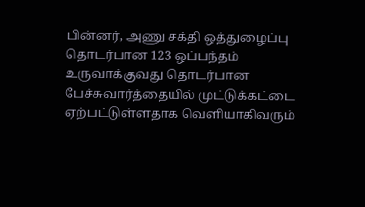பின்னர், அணு சக்தி ஒத்துழைப்பு தொடர்பான 123 ஒப்பந்தம் உருவாக்குவது தொடர்பான பேச்சுவார்த்தையில் முட்டுக்கட்டை ஏற்பட்டுள்ளதாக வெளியாகிவரும்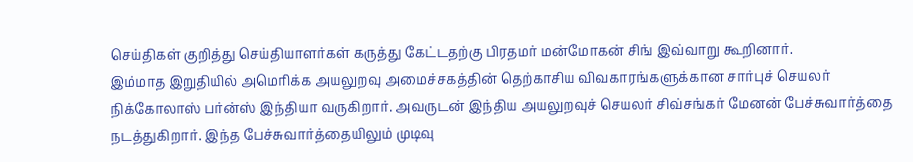செய்திகள் குறித்து செய்தியாளர்கள் கருத்து கேட்டதற்கு பிரதமர் மன்மோகன் சிங் இவ்வாறு கூறினார்.
இம்மாத இறுதியில் அமெரிக்க அயலுறவு அமைச்சகத்தின் தெற்காசிய விவகாரங்களுக்கான சார்புச் செயலர் நிக்கோலாஸ் பர்ன்ஸ் இந்தியா வருகிறார். அவருடன் இந்திய அயலுறவுச் செயலர் சிவ்சங்கர் மேனன் பேச்சுவார்த்தை நடத்துகிறார். இந்த பேச்சுவார்த்தையிலும் முடிவு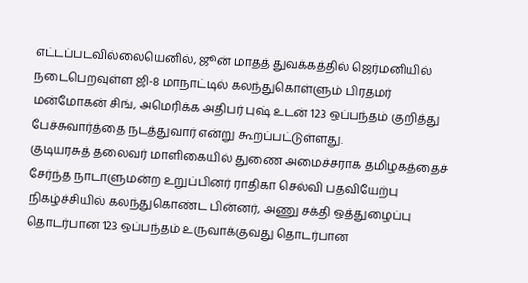எட்டப்படவில்லையெனில், ஜூன் மாதத் துவக்கத்தில் ஜெர்மனியில் நடைபெறவுள்ள ஜி-8 மாநாட்டில் கலந்துகொள்ளும் பிரதமர் மன்மோகன் சிங், அமெரிக்க அதிபர் புஷ் உடன் 123 ஒப்பந்தம் குறித்து பேச்சுவார்த்தை நடத்துவார் என்று கூறப்பட்டுள்ளது.
குடியரசுத் தலைவர் மாளிகையில் துணை அமைச்சராக தமிழகத்தைச் சேர்ந்த நாடாளுமன்ற உறுப்பினர் ராதிகா செல்வி பதவியேற்பு நிகழ்ச்சியில் கலந்துகொண்ட பின்னர், அணு சக்தி ஒத்துழைப்பு தொடர்பான 123 ஒப்பந்தம் உருவாக்குவது தொடர்பான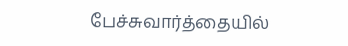பேச்சுவார்த்தையில்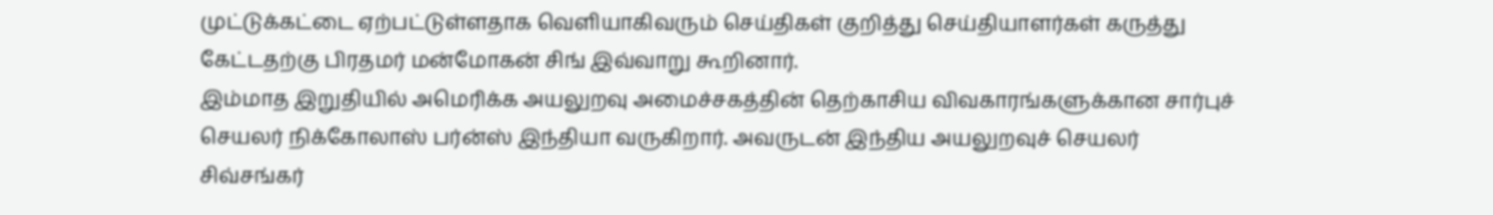முட்டுக்கட்டை ஏற்பட்டுள்ளதாக வெளியாகிவரும் செய்திகள் குறித்து செய்தியாளர்கள் கருத்து கேட்டதற்கு பிரதமர் மன்மோகன் சிங் இவ்வாறு கூறினார்.
இம்மாத இறுதியில் அமெரிக்க அயலுறவு அமைச்சகத்தின் தெற்காசிய விவகாரங்களுக்கான சார்புச் செயலர் நிக்கோலாஸ் பர்ன்ஸ் இந்தியா வருகிறார். அவருடன் இந்திய அயலுறவுச் செயலர் சிவ்சங்கர்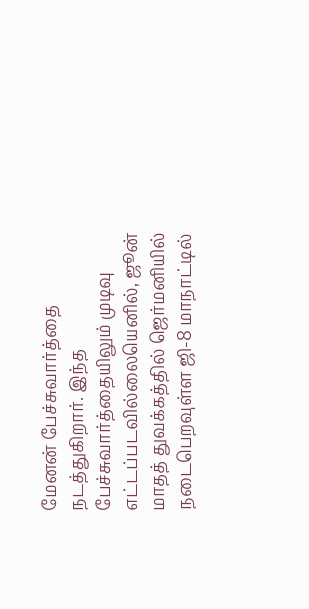மேனன் பேச்சுவார்த்தை நடத்துகிறார். இந்த பேச்சுவார்த்தையிலும் முடிவு எட்டப்படவில்லையெனில், ஜூன் மாதத் துவக்கத்தில் ஜெர்மனியில் நடைபெறவுள்ள ஜி-8 மாநாட்டில்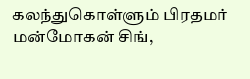கலந்துகொள்ளும் பிரதமர் மன்மோகன் சிங்,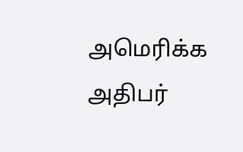அமெரிக்க அதிபர்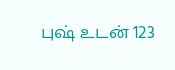புஷ் உடன் 123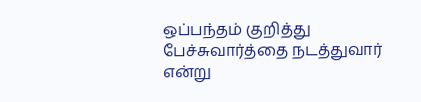ஒப்பந்தம் குறித்து பேச்சுவார்த்தை நடத்துவார் என்று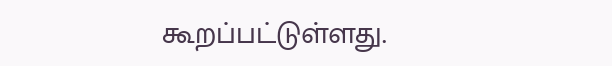கூறப்பட்டுள்ளது.